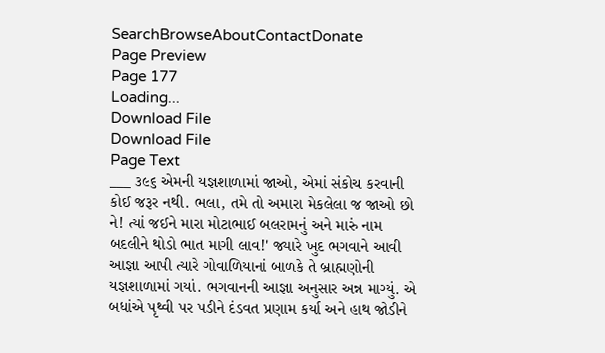SearchBrowseAboutContactDonate
Page Preview
Page 177
Loading...
Download File
Download File
Page Text
___ ૩૯૬ એમની યજ્ઞશાળામાં જાઓ, એમાં સંકોચ કરવાની કોઈ જરૂર નથી. ભલા, તમે તો અમારા મેકલેલા જ જાઓ છો ને! ત્યાં જઈને મારા મોટાભાઈ બલરામનું અને મારું નામ બદલીને થોડો ભાત માગી લાવ!' જ્યારે ખુદ ભગવાને આવી આજ્ઞા આપી ત્યારે ગોવાળિયાનાં બાળકે તે બ્રાહ્મણોની યજ્ઞશાળામાં ગયાં. ભગવાનની આજ્ઞા અનુસાર અન્ન માગ્યું. એ બધાંએ પૃથ્વી પર પડીને દંડવત પ્રણામ કર્યા અને હાથ જોડીને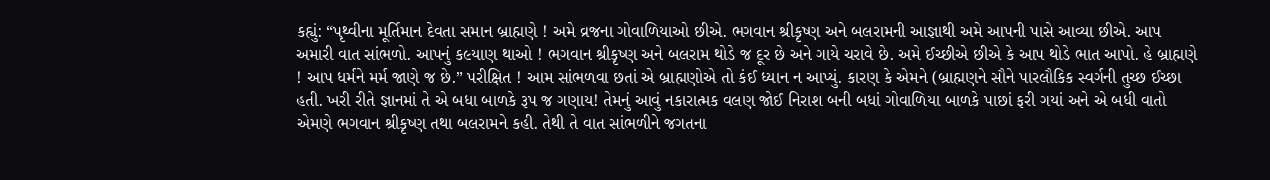કહ્યું: “પૃથ્વીના મૂર્તિમાન દેવતા સમાન બ્રાહ્મણે ! અમે વ્રજના ગોવાળિયાઓ છીએ. ભગવાન શ્રીકૃષ્ણ અને બલરામની આજ્ઞાથી અમે આપની પાસે આવ્યા છીએ. આપ અમારી વાત સાંભળો. આપનું ક૯યાણ થાઓ ! ભગવાન શ્રીકૃષ્ણ અને બલરામ થોડે જ દૂર છે અને ગાયે ચરાવે છે. અમે ઈચ્છીએ છીએ કે આપ થોડે ભાત આપો. હે બ્રાહ્મણે ! આપ ધર્મને મર્મ જાણે જ છે.” પરીક્ષિત ! આમ સાંભળવા છતાં એ બ્રાહ્મણોએ તો કંઈ ધ્યાન ન આપ્યું. કારણ કે એમને (બ્રાહ્મણને સૌને પારલૌકિક સ્વર્ગની તુચ્છ ઈચ્છા હતી. ખરી રીતે જ્ઞાનમાં તે એ બધા બાળકે રૂપ જ ગણાય! તેમનું આવું નકારાત્મક વલણ જોઈ નિરાશ બની બધાં ગોવાળિયા બાળકે પાછાં ફરી ગયાં અને એ બધી વાતો એમણે ભગવાન શ્રીકૃષ્ણ તથા બલરામને કહી. તેથી તે વાત સાંભળીને જગતના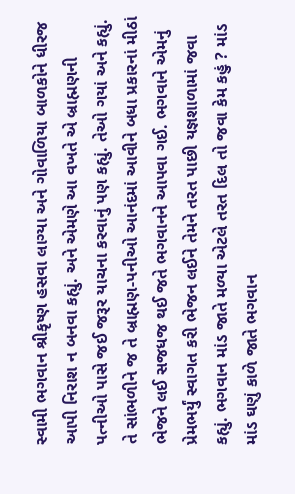સ્વામી ભગવાન શ્રીકૃષ્ણ હસવા લાગ્યા અને ગોવાળિયા બાળકોને ધીરજ આપી નિરાશ ન બનવા કહ્યું. અને એમણે આ વખતે એ બ્રાહ્મણની પત્નીઓ પાસે જઈ જરૂર યાચના કરવાનું પણ કહ્યું. તેઓ ગયાં અને કહ્યું. તે સાંભળીને જ તે બ્રાહ્મણ-પનીઓ આનંદમાં આવીને બધા પ્રકારનાં મીઠાં ભેજને લઈ સજધજ થઈ જતે ભગવાનને આપવા ગઈ. ભગવાને એમનું પ્રેમભર્યું સ્વાગત કરી ભેજન લઈને તેમને તરત પાછી યજ્ઞશાળામાં જવા કહ્યું. ભગવાન માંડ જાતે મળ્યા એટલે તરત દિલ તો જવા કેમ કહું ? માંડ માંડ ઘણું કાળે જાતે ભગવાન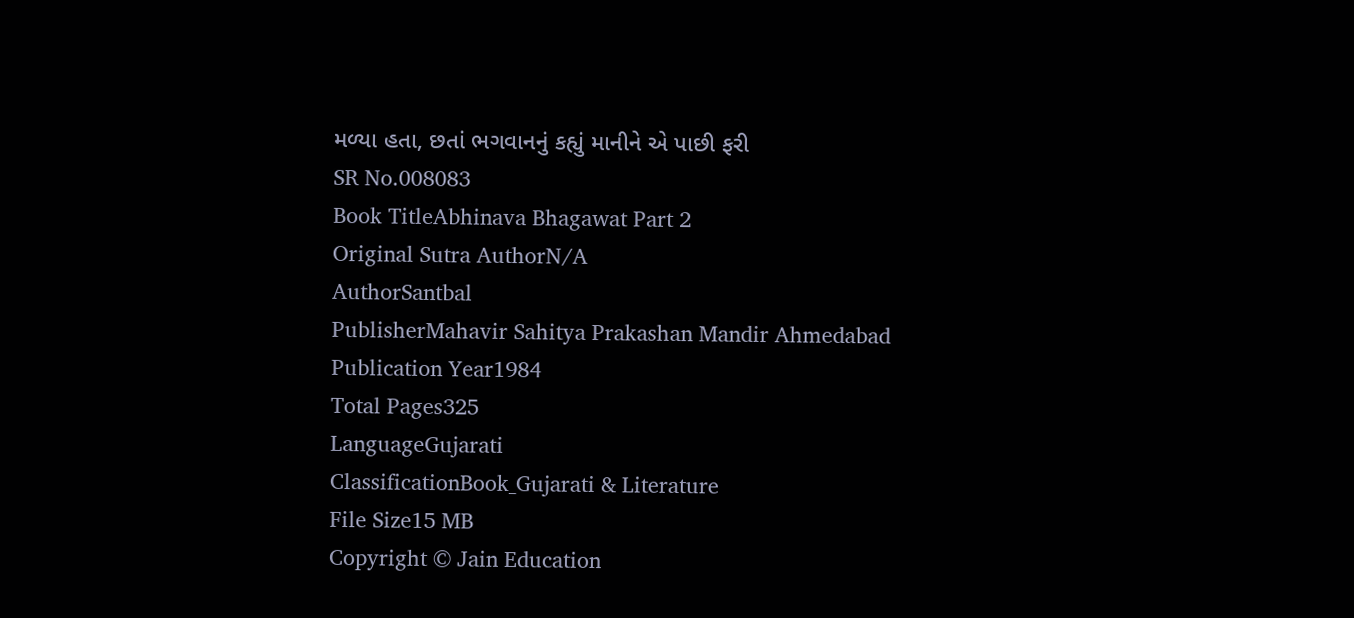મળ્યા હતા, છતાં ભગવાનનું કહ્યું માનીને એ પાછી ફરી
SR No.008083
Book TitleAbhinava Bhagawat Part 2
Original Sutra AuthorN/A
AuthorSantbal
PublisherMahavir Sahitya Prakashan Mandir Ahmedabad
Publication Year1984
Total Pages325
LanguageGujarati
ClassificationBook_Gujarati & Literature
File Size15 MB
Copyright © Jain Education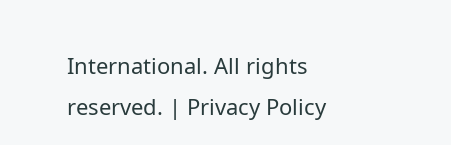International. All rights reserved. | Privacy Policy